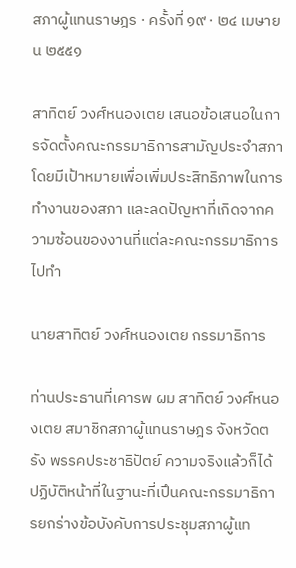สภาผู้แทนราษฎร · ครั้งที่ ๑๙ · ๒๔ เมษายน ๒๕๕๑

สาทิตย์ วงศ์หนองเตย เสนอข้อเสนอในการจัดตั้งคณะกรรมาธิการสามัญประจําสภา โดยมีเป้าหมายเพื่อเพิ่มประสิทธิภาพในการทำงานของสภา และลดปัญหาที่เกิดจากความซ้อนของงานที่แต่ละคณะกรรมาธิการไปทํา

นายสาทิตย์ วงศ์หนองเตย กรรมาธิการ

ท่านประธานที่เคารพ ผม สาทิตย์ วงศ์หนองเตย สมาชิกสภาผู้แทนราษฎร จังหวัดตรัง พรรคประชาธิปัตย์ ความจริงแล้วก็ได้ ปฏิบัติหน้าที่ในฐานะที่เปึนคณะกรรมาธิการยกร่างข้อบังคับการประชุมสภาผู้แท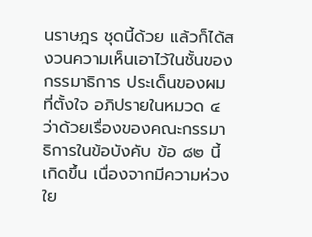นราษฎร ชุดนี้ด้วย แล้วก็ได้สงวนความเห็นเอาไว้ในชั้นของกรรมาธิการ ประเด็นของผมที่ตั้งใจ อภิปรายในหมวด ๔ ว่าด้วยเรื่องของคณะกรรมาธิการในข้อบังคับ ข้อ ๘๒ นี้เกิดขึ้น เนื่องจากมีความห่วงใย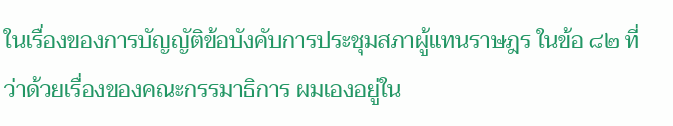ในเรื่องของการบัญญัติข้อบังคับการประชุมสภาผู้แทนราษฎร ในข้อ ๘๒ ที่ว่าด้วยเรื่องของคณะกรรมาธิการ ผมเองอยู่ใน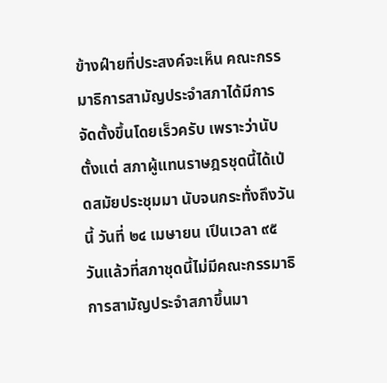ข้างฝ์ายที่ประสงค์จะเห็น คณะกรรมาธิการสามัญประจําสภาได้มีการจัดตั้งขึ้นโดยเร็วครับ เพราะว่านับตั้งแต่ สภาผู้แทนราษฎรชุดนี้ได้เป่ดสมัยประชุมมา นับจนกระทั่งถึงวันนี้ วันที่ ๒๔ เมษายน เปึนเวลา ๙๕ วันแล้วที่สภาชุดนี้ไม่มีคณะกรรมาธิการสามัญประจําสภาขึ้นมา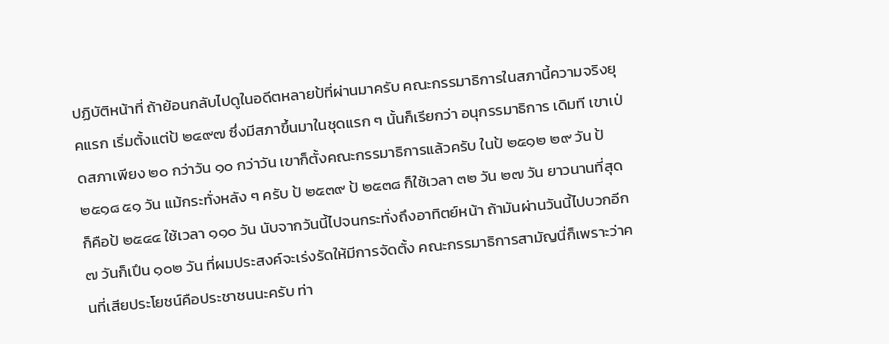ปฏิบัติหน้าที่ ถ้าย้อนกลับไปดูในอดีตหลายป้ที่ผ่านมาครับ คณะกรรมาธิการในสภานี้ความจริงยุคแรก เริ่มตั้งแต่ป้ ๒๔๙๗ ซึ่งมีสภาขึ้นมาในชุดแรก ๆ นั้นก็เรียกว่า อนุกรรมาธิการ เดิมที เขาเป่ดสภาเพียง ๒๐ กว่าวัน ๑๐ กว่าวัน เขาก็ตั้งคณะกรรมาธิการแล้วครับ ในป้ ๒๕๑๒ ๒๙ วัน ป้ ๒๕๑๘ ๕๑ วัน แม้กระทั่งหลัง ๆ ครับ ป้ ๒๕๓๙ ป้ ๒๕๓๘ ก็ใช้เวลา ๓๒ วัน ๒๗ วัน ยาวนานที่สุดก็คือป้ ๒๕๔๔ ใช้เวลา ๑๑๐ วัน นับจากวันนี้ไปจนกระทั่งถึงอาทิตย์หน้า ถ้ามันผ่านวันนี้ไปบวกอีก ๗ วันก็เปึน ๑๐๒ วัน ที่ผมประสงค์จะเร่งรัดให้มีการจัดตั้ง คณะกรรมาธิการสามัญนี่ก็เพราะว่าคนที่เสียประโยชน์คือประชาชนนะครับ ท่า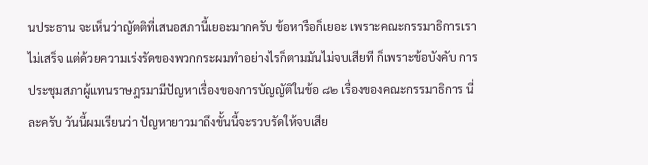นประธาน จะเห็นว่าญัตติที่เสนอสภานี้เยอะมากครับ ข้อหารือก็เยอะ เพราะคณะกรรมาธิการเราไม่เสร็จ แต่ด้วยความเร่งรัดของพวกกระผมทําอย่างไรก็ตามมันไม่จบเสียที ก็เพราะข้อบังคับ การประชุมสภาผู้แทนราษฎรมามีปัญหาเรื่องของการบัญญัติในข้อ ๘๒ เรื่องของคณะกรรมาธิการ นี่ละครับ วันนี้ผมเรียนว่า ปัญหายาวมาถึงขั้นนี้จะรวบรัดให้จบเสีย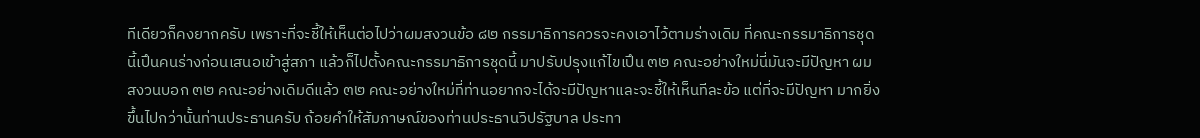ทีเดียวก็คงยากครับ เพราะที่จะชี้ให้เห็นต่อไปว่าผมสงวนข้อ ๘๒ กรรมาธิการควรจะคงเอาไว้ตามร่างเดิม ที่คณะกรรมาธิการชุดนี้เปึนคนร่างก่อนเสนอเข้าสู่สภา แล้วก็ไปตั้งคณะกรรมาธิการชุดนี้ มาปรับปรุงแก้ไขเปึน ๓๒ คณะอย่างใหม่นี่มันจะมีปัญหา ผมสงวนบอก ๓๒ คณะอย่างเดิมดีแล้ว ๓๒ คณะอย่างใหม่ที่ท่านอยากจะได้จะมีปัญหาและจะชี้ให้เห็นทีละข้อ แต่ที่จะมีปัญหา มากยิ่งขึ้นไปกว่านั้นท่านประธานครับ ถ้อยคําให้สัมภาษณ์ของท่านประธานวิปรัฐบาล ประทา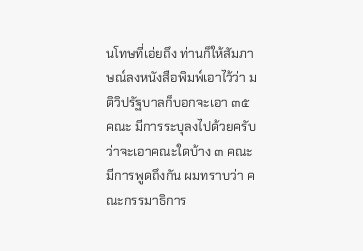นโทษที่เอ่ยถึง ท่านก็ให้สัมภาษณ์ลงหนังสือพิมพ์เอาไว้ว่า มติวิปรัฐบาลก็บอกจะเอา ๓๕ คณะ มีการระบุลงไปด้วยครับว่าจะเอาคณะใดบ้าง ๓ คณะมีการพูดถึงกัน ผมทราบว่า คณะกรรมาธิการ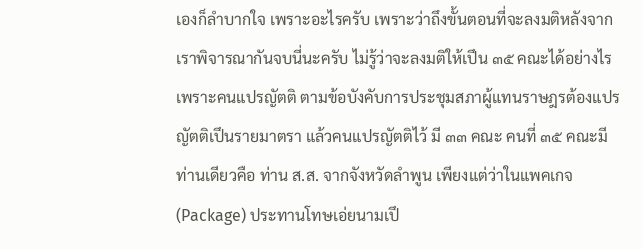เองก็ลําบากใจ เพราะอะไรครับ เพราะว่าถึงขั้นตอนที่จะลงมติหลังจาก เราพิจารณากันจบนี่นะครับ ไม่รู้ว่าจะลงมติให้เปึน ๓๕ คณะได้อย่างไร เพราะคนแปรญัตติ ตามข้อบังคับการประชุมสภาผู้แทนราษฎรต้องแปรญัตติเปึนรายมาตรา แล้วคนแปรญัตติไว้ มี ๓๓ คณะ คนที่ ๓๕ คณะมีท่านเดียวคือ ท่าน ส.ส. จากจังหวัดลําพูน เพียงแต่ว่าในแพคเกจ (Package) ประทานโทษเอ่ยนามเปึ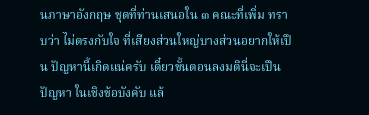นภาษาอังกฤษ ชุดที่ท่านเสนอใน ๓ คณะที่เพิ่ม ทราบว่า ไม่ตรงกับใจ ที่เสียงส่วนใหญ่บางส่วนอยากให้เปึน ปัญหานี้เกิดแน่ครับ เดี๋ยวขั้นตอนลงมตินี่จะเปึนปัญหา ในเชิงข้อบังคับ แล้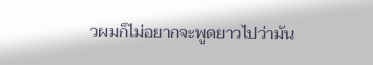วผมก็ไม่อยากจะพูดยาวไปว่ามัน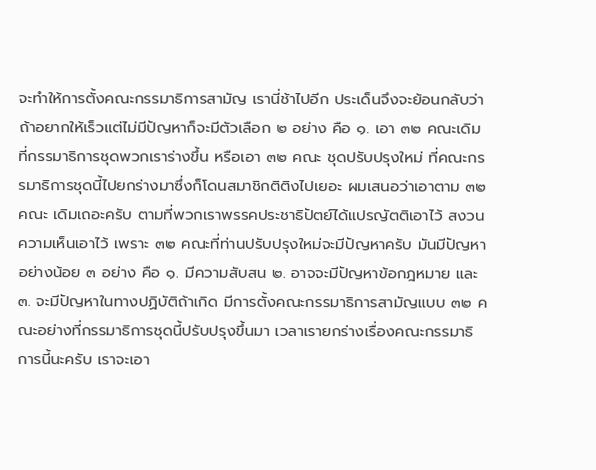จะทําให้การตั้งคณะกรรมาธิการสามัญ เรานี่ช้าไปอีก ประเด็นจึงจะย้อนกลับว่าถ้าอยากให้เร็วแต่ไม่มีปัญหาก็จะมีตัวเลือก ๒ อย่าง คือ ๑. เอา ๓๒ คณะเดิมที่กรรมาธิการชุดพวกเราร่างขึ้น หรือเอา ๓๒ คณะ ชุดปรับปรุงใหม่ ที่คณะกรรมาธิการชุดนี้ไปยกร่างมาซึ่งก็โดนสมาชิกติติงไปเยอะ ผมเสนอว่าเอาตาม ๓๒ คณะ เดิมเถอะครับ ตามที่พวกเราพรรคประชาธิปัตย์ได้แปรญัตติเอาไว้ สงวนความเห็นเอาไว้ เพราะ ๓๒ คณะที่ท่านปรับปรุงใหม่จะมีปัญหาครับ มันมีปัญหาอย่างน้อย ๓ อย่าง คือ ๑. มีความสับสน ๒. อาจจะมีปัญหาข้อกฎหมาย และ ๓. จะมีปัญหาในทางปฏิบัติถ้าเกิด มีการตั้งคณะกรรมาธิการสามัญแบบ ๓๒ คณะอย่างที่กรรมาธิการชุดนี้ปรับปรุงขึ้นมา เวลาเรายกร่างเรื่องคณะกรรมาธิการนี้นะครับ เราจะเอา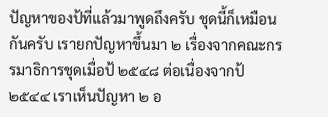ปัญหาของป้ที่แล้วมาพูดถึงครับ ชุดนี้ก็เหมือนกันครับ เรายกปัญหาขึ้นมา ๒ เรื่องจากคณะกรรมาธิการชุดเมื่อป้ ๒๕๔๘ ต่อเนื่องจากป้ ๒๕๔๔ เราเห็นปัญหา ๒ อ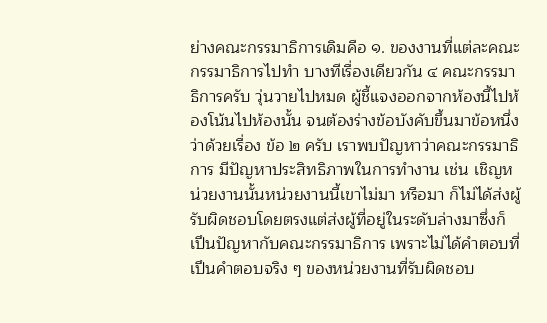ย่างคณะกรรมาธิการเดิมคือ ๑. ของงานที่แต่ละคณะกรรมาธิการไปทํา บางทีเรื่องเดียวกัน ๔ คณะกรรมาธิการครับ วุ่นวายไปหมด ผู้ชี้แจงออกจากห้องนี้ไปห้องโน้นไปห้องนั้น จนต้องร่างข้อบังคับขึ้นมาข้อหนึ่งว่าด้วยเรื่อง ข้อ ๒ ครับ เราพบปัญหาว่าคณะกรรมาธิการ มีปัญหาประสิทธิภาพในการทํางาน เช่น เชิญหน่วยงานนั้นหน่วยงานนี้เขาไม่มา หรือมา ก็ไม่ได้ส่งผู้รับผิดชอบโดยตรงแต่ส่งผู้ที่อยู่ในระดับล่างมาซึ่งก็เปึนปัญหากับคณะกรรมาธิการ เพราะไม่ได้คําตอบที่เปึนคําตอบจริง ๆ ของหน่วยงานที่รับผิดชอบ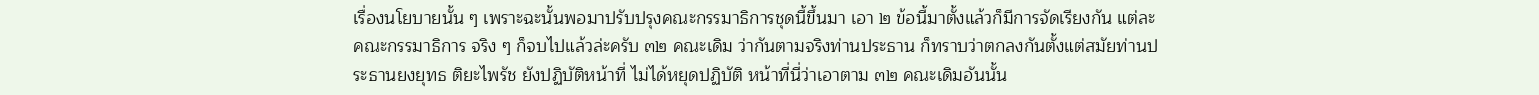เรื่องนโยบายนั้น ๆ เพราะฉะนั้นพอมาปรับปรุงคณะกรรมาธิการชุดนี้ขึ้นมา เอา ๒ ข้อนี้มาตั้งแล้วก็มีการจัดเรียงกัน แต่ละคณะกรรมาธิการ จริง ๆ ก็จบไปแล้วล่ะครับ ๓๒ คณะเดิม ว่ากันตามจริงท่านประธาน ก็ทราบว่าตกลงกันตั้งแต่สมัยท่านประธานยงยุทธ ติยะไพรัช ยังปฏิบัติหน้าที่ ไม่ได้หยุดปฏิบัติ หน้าที่นี่ว่าเอาตาม ๓๒ คณะเดิมอันนั้น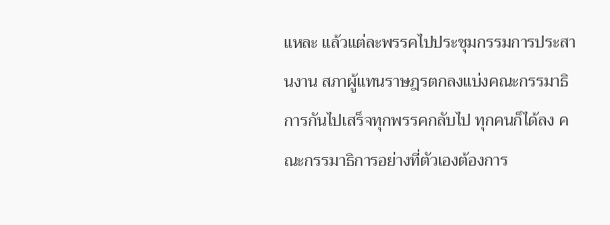แหละ แล้วแต่ละพรรคไปประชุมกรรมการประสานงาน สภาผู้แทนราษฎรตกลงแบ่งคณะกรรมาธิการกันไปเสร็จทุกพรรคกลับไป ทุกคนก็ได้ลง คณะกรรมาธิการอย่างที่ตัวเองต้องการ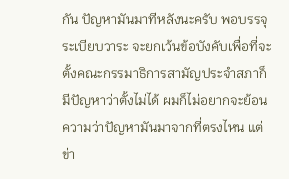กัน ปัญหามันมาทีหลังนะครับ พอบรรจุระเบียบวาระ จะยกเว้นข้อบังคับเพื่อที่จะตั้งคณะกรรมาธิการสามัญประจําสภาก็มีปัญหาว่าตั้งไม่ได้ ผมก็ไม่อยากจะย้อนความว่าปัญหามันมาจากที่ตรงไหน แต่ข่า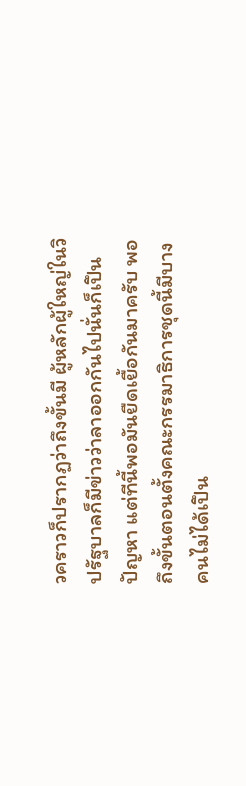วคราวก็ปรากฏว่าถึงขั้นมี ผู้หลักผู้ใหญ่ในวิปรัฐบาลก็มีข่าวว่าลาออกกันไปนั่นก็เปึนปัญหา แต่ทีนี้พอมันยืดเยื้อกันมาครับ พอถึงขั้นตอนตั้งคณะกรรมาธิการชุดนี้มีบางคนไม่ได้เปึน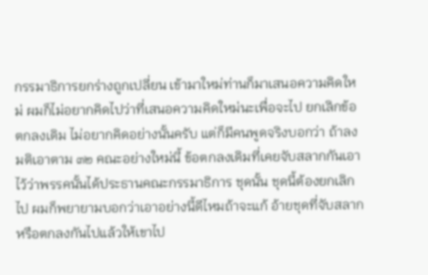กรรมาธิการยกร่างถูกเปลี่ยน เข้ามาใหม่ท่านก็มาเสนอความคิดใหม่ ผมก็ไม่อยากคิดไปว่าที่เสนอความคิดใหม่นะเพื่อจะไป ยกเลิกข้อตกลงเดิม ไม่อยากคิดอย่างนั้นครับ แต่ก็มีคนพูดจริงบอกว่า ถ้าลงมติเอาตาม ๓๒ คณะอย่างใหม่นี้ ข้อตกลงเดิมที่เคยจับสลากกันเอาไว้ว่าพรรคนั้นได้ประธานคณะกรรมาธิการ ชุดนั้น ชุดนี้ต้องยกเลิกไป ผมก็พยายามบอกว่าเอาอย่างนี้ดีไหมถ้าจะแก้ อ้ายชุดที่จับสลาก หรือตกลงกันไปแล้วให้เขาไป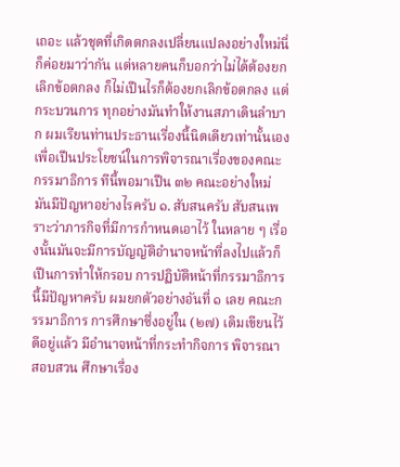เถอะ แล้วชุดที่เกิดตกลงเปลี่ยนแปลงอย่างใหม่นี่ก็ค่อยมาว่ากัน แต่หลายคนก็บอกว่าไม่ได้ต้องยกเลิกข้อตกลง ก็ไม่เปึนไรก็ต้องยกเลิกข้อตกลง แต่กระบวนการ ทุกอย่างมันทําให้งานสภาเดินลําบาก ผมเรียนท่านประธานเรื่องนี้นิดเดียวเท่านั้นเอง เพื่อเปึนประโยชน์ในการพิจารณาเรื่องของคณะกรรมาธิการ ทีนี้พอมาเปึน ๓๒ คณะอย่างใหม่ มันมีปัญหาอย่างไรครับ ๑. สับสนครับ สับสนเพราะว่าภารกิจที่มีการกําหนดเอาไว้ ในหลาย ๆ เรื่องนั้นมันจะมีการบัญญัติอํานาจหน้าที่ลงไปแล้วก็เปึนการทําให้กรอบ การปฏิบัติหน้าที่กรรมาธิการนี้มีปัญหาครับ ผมยกตัวอย่างอันที่ ๑ เลย คณะกรรมาธิการ การศึกษาซึ่งอยู่ใน (๒๗) เดิมเขียนไว้ดีอยู่แล้ว มีอํานาจหน้าที่กระทํากิจการ พิจารณาสอบสวน ศึกษาเรื่อง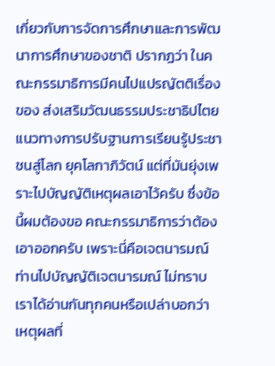เกี่ยวกับการจัดการศึกษาและการพัฒนาการศึกษาของชาติ ปรากฏว่า ในคณะกรรมาธิการมีคนไปแปรญัตติเรื่องของ ส่งเสริมวัฒนธรรมประชาธิปไตย แนวทางการปรับฐานการเรียนรู้ประชาชนสู่โลก ยุคโลกาภิวัตน์ แต่ที่มันยุ่งเพราะไปบัญญัติเหตุผลเอาไว้ครับ ซึ่งข้อนี้ผมต้องขอ คณะกรรมาธิการว่าต้องเอาออกครับ เพราะนี่คือเจตนารมณ์ ท่านไปบัญญัติเจตนารมณ์ ไม่ทราบเราได้อ่านกันทุกคนหรือเปล่าบอกว่า เหตุผลที่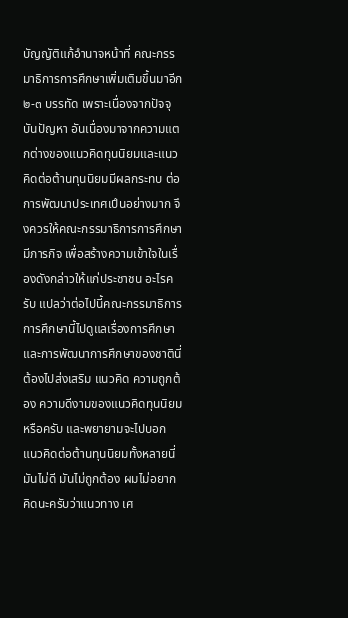บัญญัติแก้อํานาจหน้าที่ คณะกรรมาธิการการศึกษาเพิ่มเติมขึ้นมาอีก ๒-๓ บรรทัด เพราะเนื่องจากปัจจุบันปัญหา อันเนื่องมาจากความแตกต่างของแนวคิดทุนนิยมและแนวคิดต่อต้านทุนนิยมมีผลกระทบ ต่อการพัฒนาประเทศเปึนอย่างมาก จึงควรให้คณะกรรมาธิการการศึกษามีภารกิจ เพื่อสร้างความเข้าใจในเรื่องดังกล่าวให้แก่ประชาชน อะไรครับ แปลว่าต่อไปนี้คณะกรรมาธิการ การศึกษานี้ไปดูแลเรื่องการศึกษาและการพัฒนาการศึกษาของชาตินี่ต้องไปส่งเสริม แนวคิด ความถูกต้อง ความดีงามของแนวคิดทุนนิยมหรือครับ และพยายามจะไปบอก แนวคิดต่อต้านทุนนิยมทั้งหลายนี่มันไม่ดี มันไม่ถูกต้อง ผมไม่อยากคิดนะครับว่าแนวทาง เศ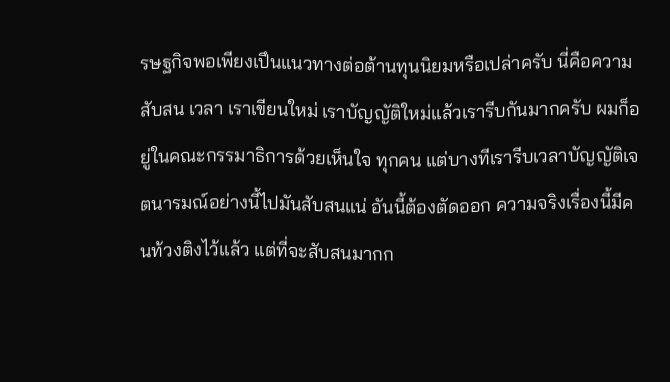รษฐกิจพอเพียงเปึนแนวทางต่อต้านทุนนิยมหรือเปล่าครับ นี่คือความสับสน เวลา เราเขียนใหม่ เราบัญญัติใหม่แล้วเรารีบกันมากครับ ผมก็อยู่ในคณะกรรมาธิการด้วยเห็นใจ ทุกคน แต่บางทีเรารีบเวลาบัญญัติเจตนารมณ์อย่างนี้ไปมันสับสนแน่ อันนี้ต้องตัดออก ความจริงเรื่องนี้มีคนท้วงติงไว้แล้ว แต่ที่จะสับสนมากก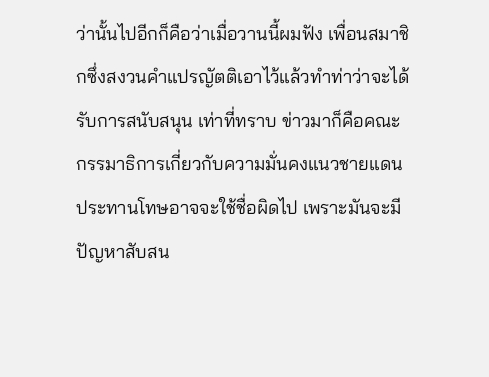ว่านั้นไปอีกก็คือว่าเมื่อวานนี้ผมฟัง เพื่อนสมาชิกซึ่งสงวนคําแปรญัตติเอาไว้แล้วทําท่าว่าจะได้รับการสนับสนุน เท่าที่ทราบ ข่าวมาก็คือคณะกรรมาธิการเกี่ยวกับความมั่นคงแนวชายแดน ประทานโทษอาจจะใช้ชื่อผิดไป เพราะมันจะมีปัญหาสับสน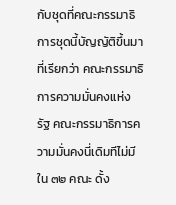กับชุดที่คณะกรรมาธิการชุดนี้บัญญัติขึ้นมาที่เรียกว่า คณะกรรมาธิการความมั่นคงแห่งรัฐ คณะกรรมาธิการความมั่นคงนี่เดิมทีไม่มี ใน ๓๒ คณะ ดั้ง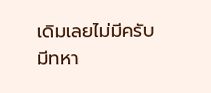เดิมเลยไม่มีครับ มีทหา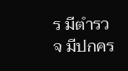ร มีตํารวจ มีปกคร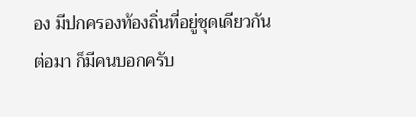อง มีปกครองท้องถิ่นที่อยู่ชุดเดียวกัน ต่อมา ก็มีคนบอกครับ